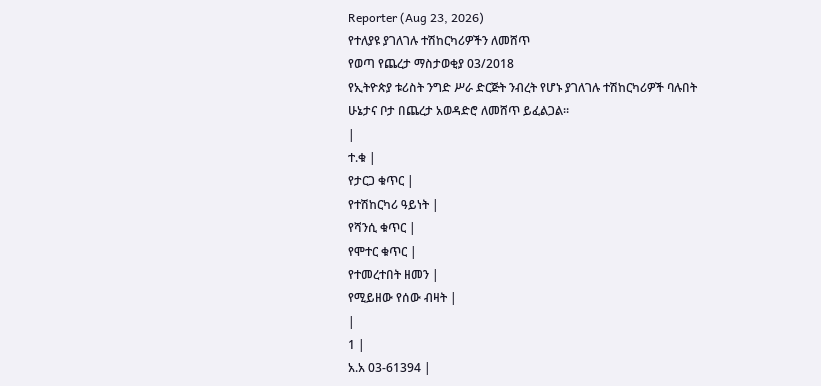Reporter (Aug 23, 2026)
የተለያዩ ያገለገሉ ተሽከርካሪዎችን ለመሸጥ
የወጣ የጨረታ ማስታወቂያ 03/2018
የኢትዮጵያ ቱሪስት ንግድ ሥራ ድርጅት ንብረት የሆኑ ያገለገሉ ተሽከርካሪዎች ባሉበት ሁኔታና ቦታ በጨረታ አወዳድሮ ለመሸጥ ይፈልጋል።
|
ተ.ቁ |
የታርጋ ቁጥር |
የተሽከርካሪ ዓይነት |
የሻንሲ ቁጥር |
የሞተር ቁጥር |
የተመረተበት ዘመን |
የሚይዘው የሰው ብዛት |
|
1 |
አ.አ 03-61394 |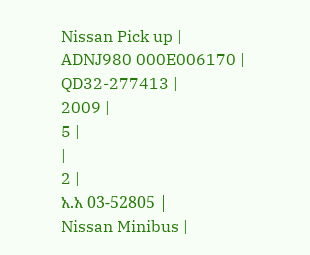Nissan Pick up |
ADNJ980 000E006170 |
QD32-277413 |
2009 |
5 |
|
2 |
አ.አ 03-52805 |
Nissan Minibus |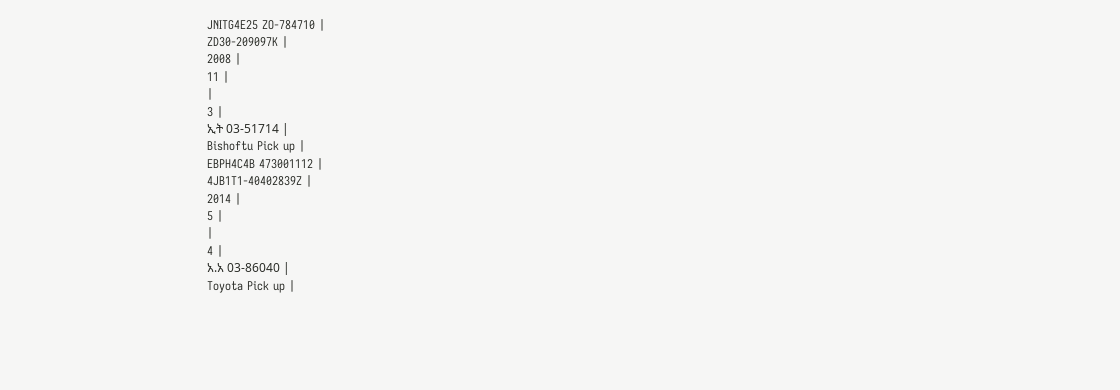JNITG4E25 ZO-784710 |
ZD30-209097K |
2008 |
11 |
|
3 |
ኢት 03-51714 |
Bishoftu Pick up |
EBPH4C4B 473001112 |
4JB1T1-40402839Z |
2014 |
5 |
|
4 |
አ.አ 03-86040 |
Toyota Pick up |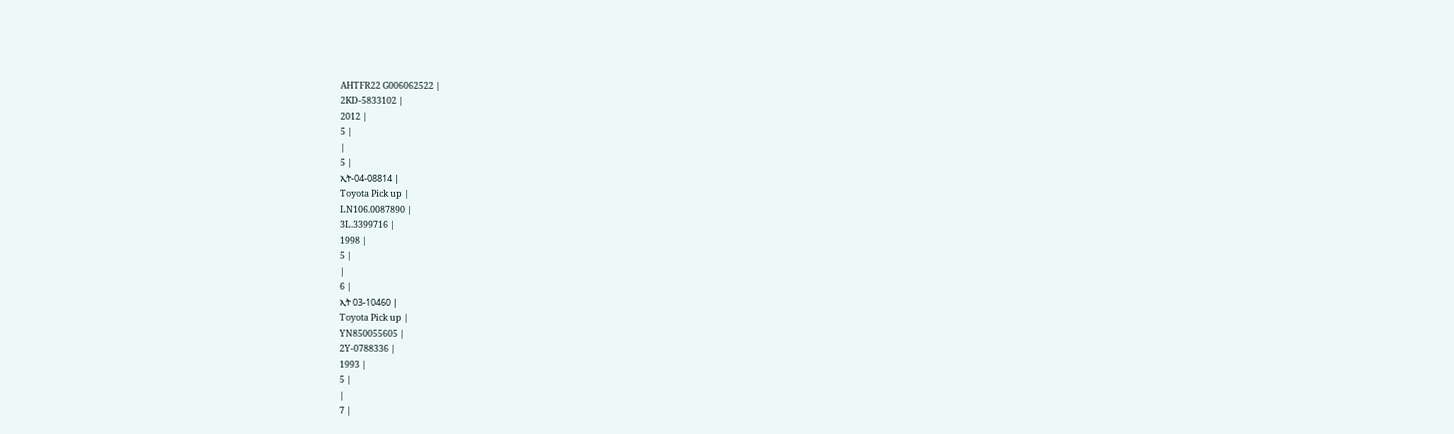AHTFR22 G006062522 |
2KD-5833102 |
2012 |
5 |
|
5 |
ኢት-04-08814 |
Toyota Pick up |
LN106.0087890 |
3L.3399716 |
1998 |
5 |
|
6 |
ኢት 03-10460 |
Toyota Pick up |
YN850055605 |
2Y-0788336 |
1993 |
5 |
|
7 |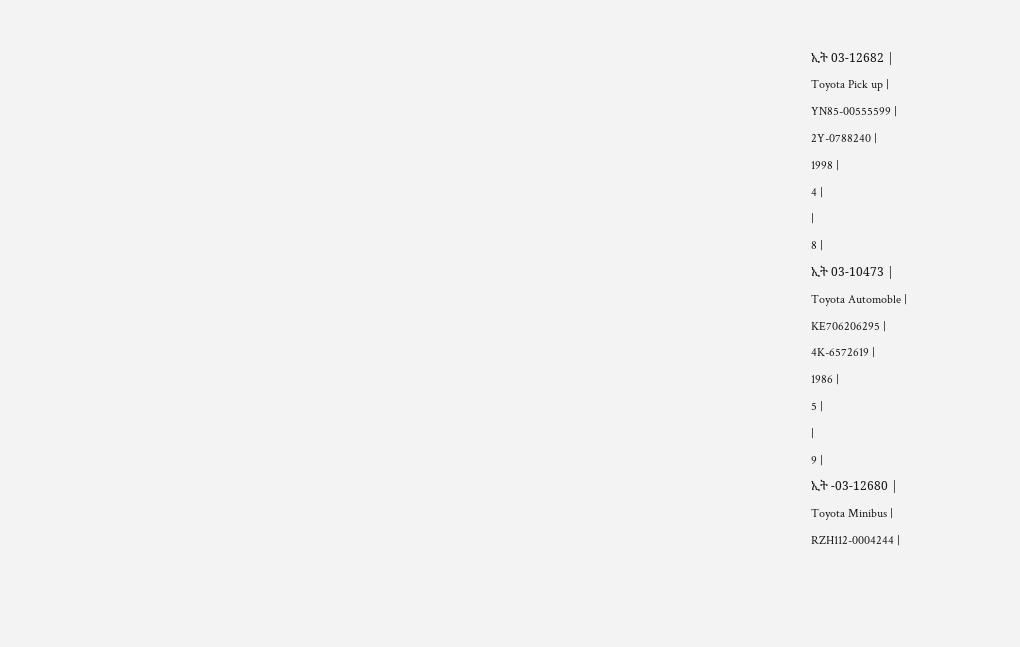ኢት 03-12682 |
Toyota Pick up |
YN85-00555599 |
2Y-0788240 |
1998 |
4 |
|
8 |
ኢት 03-10473 |
Toyota Automoble |
KE706206295 |
4K-6572619 |
1986 |
5 |
|
9 |
ኢት -03-12680 |
Toyota Minibus |
RZH112-0004244 |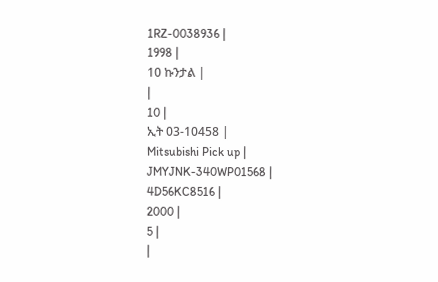1RZ-0038936 |
1998 |
10 ኩንታል |
|
10 |
ኢት 03-10458 |
Mitsubishi Pick up |
JMYJNK-340WP01568 |
4D56KC8516 |
2000 |
5 |
|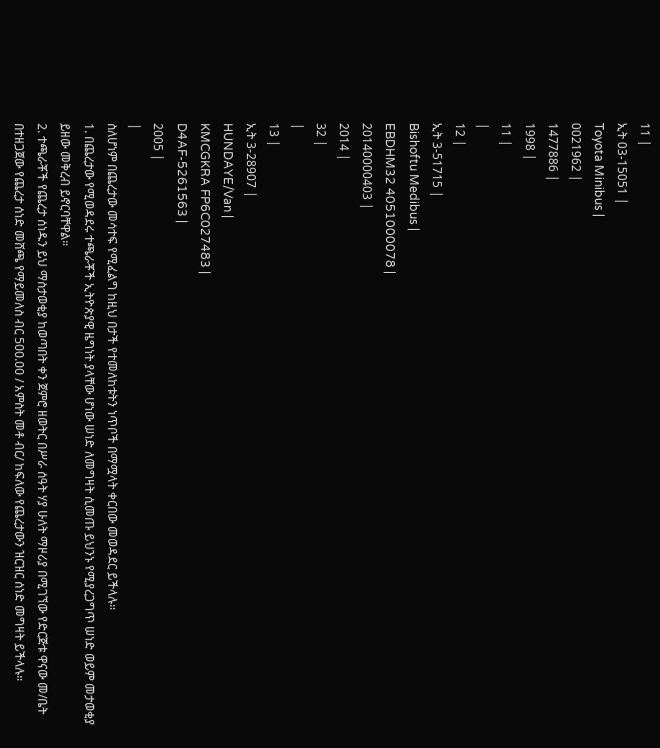11 |
ኢት 03-15051 |
Toyota Minibus |
0021962 |
1477886 |
1998 |
11 |
|
12 |
ኢት 3-51715 |
Bishoftu Medibus |
EBDHM32 4051000078 |
20140000403 |
2014 |
32 |
|
13 |
ኢት 3-28907 |
HUNDAYE/Van |
KMCGKRA FP6C027483 |
D4AF-5261563 |
2005 |
|
ስለሆነም በጨረታው መሳተፍ የሚፈልግ ከዚህ በታች የተመለከቱትን ነጥቦች በማሟላት ቀርበው መወዳደር ይችላሉ።
1. በጨረታው የሚወዳደሩ ተጫራቾች ኢትዮጵያዊ ዜግነት ያላቸው ሆነው ሠነድ ለመግዛት ሲመጡ ይህንኑ የሚያረጋግጥ ሠነድ ወይም መታወቂያ ይዘው መቅረብ ይኖርባቸዋል።
2. ተጫራቾች የጨረታ ሰነዱን ይህ ማስታወቂያ ከወጣበት ቀን ጀምሮ ዘወትር በሥራ ሰዓት ሃያ ሁለት ማዞሪያ በሚገኘው የድርጅቱ ዋናው መ/ቤት በተዘጋጀው የጨረታ ሰነድ መሸጫ የማይመለስ ብር 500.00 / አምስት መቶ ብር/ ከፍለው የጨረታውን ዝርዝር ሰነድ መግዛት ይችላሉ።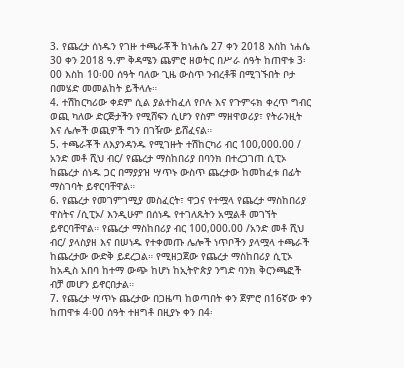3. የጨረታ ሰነዱን የገዙ ተጫራቾች ከነሐሴ 27 ቀን 2018 እስከ ነሐሴ 30 ቀን 2018 ዓ.ም ቅዳሜን ጨምሮ ዘወትር በሥራ ሰዓት ከጠዋቱ 3፡00 እስከ 10፡00 ሰዓት ባለው ጊዜ ውስጥ ንብረቶቹ በሚገኙበት ቦታ በመሄድ መመልከት ይችላሉ።
4. ተሽከርካሪው ቀደም ሲል ያልተከፈለ የቦሉ እና የጉምሩክ ቀረጥ ግብር ወጪ ካለው ድርጅታችን የሚሸፍን ሲሆን የስም ማዘዋወሪያ፣ የትራንዚት እና ሌሎች ወጪዎች ግን በገዥው ይሸፈናል።
5. ተጫራቾች ለእያንዳንዱ የሚገዙት ተሽከርካሪ ብር 100,000.00 / አንድ መቶ ሺህ ብር/ የጨረታ ማስከበሪያ በባንክ በተረጋገጠ ሲፒኦ ከጨረታ ሰነዱ ጋር በማያያዝ ሣጥኑ ውስጥ ጨረታው ከመከፈቱ በፊት ማስገባት ይኖርባቸዋል።
6. የጨረታ የመገምገሚያ መስፈርት፣ ዋጋና የተሟላ የጨረታ ማስከበሪያ ዋስትና /ሲፒኦ/ እንዲሁም በሰነዱ የተገለጹትን አሟልቶ መገኘት ይኖርባቸዋል። የጨረታ ማስከበሪያ ብር 100,000.00 /አንድ መቶ ሺህ ብር/ ያላስያዘ እና በሠነዱ የተቀመጡ ሌሎች ነጥቦችን ያላሟላ ተጫራች ከጨረታው ውድቅ ይደረጋል። የሚዘጋጀው የጨረታ ማስከበሪያ ሲፒኦ ከአዲስ አበባ ከተማ ውጭ ከሆነ ከኢትዮጵያ ንግድ ባንክ ቅርንጫፎች ብቻ መሆን ይኖርበታል።
7. የጨረታ ሣጥኑ ጨረታው በጋዜጣ ከወጣበት ቀን ጀምሮ በ16ኛው ቀን ከጠዋቱ 4፡00 ሰዓት ተዘግቶ በዚያኑ ቀን በ4፡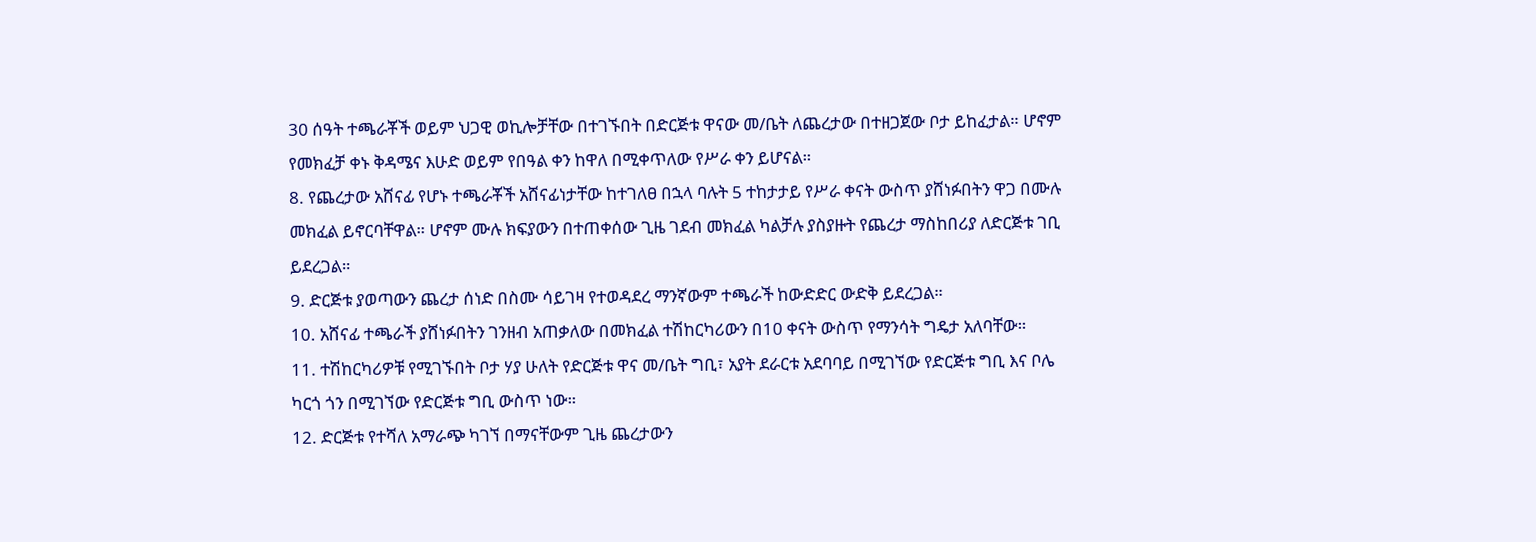30 ሰዓት ተጫራቾች ወይም ህጋዊ ወኪሎቻቸው በተገኙበት በድርጅቱ ዋናው መ/ቤት ለጨረታው በተዘጋጀው ቦታ ይከፈታል። ሆኖም የመክፈቻ ቀኑ ቅዳሜና እሁድ ወይም የበዓል ቀን ከዋለ በሚቀጥለው የሥራ ቀን ይሆናል።
8. የጨረታው አሸናፊ የሆኑ ተጫራቾች አሸናፊነታቸው ከተገለፀ በኋላ ባሉት 5 ተከታታይ የሥራ ቀናት ውስጥ ያሸነፉበትን ዋጋ በሙሉ መክፈል ይኖርባቸዋል። ሆኖም ሙሉ ክፍያውን በተጠቀሰው ጊዜ ገደብ መክፈል ካልቻሉ ያስያዙት የጨረታ ማስከበሪያ ለድርጅቱ ገቢ ይደረጋል።
9. ድርጅቱ ያወጣውን ጨረታ ሰነድ በስሙ ሳይገዛ የተወዳደረ ማንኛውም ተጫራች ከውድድር ውድቅ ይደረጋል።
10. አሸናፊ ተጫራች ያሸነፉበትን ገንዘብ አጠቃለው በመክፈል ተሽከርካሪውን በ10 ቀናት ውስጥ የማንሳት ግዴታ አለባቸው።
11. ተሽከርካሪዎቹ የሚገኙበት ቦታ ሃያ ሁለት የድርጅቱ ዋና መ/ቤት ግቢ፣ አያት ደራርቱ አደባባይ በሚገኘው የድርጅቱ ግቢ እና ቦሌ ካርጎ ጎን በሚገኘው የድርጅቱ ግቢ ውስጥ ነው።
12. ድርጅቱ የተሻለ አማራጭ ካገኘ በማናቸውም ጊዜ ጨረታውን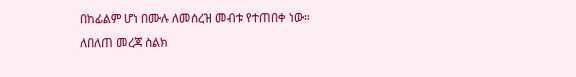በከፊልም ሆነ በሙሉ ለመሰረዝ መብቱ የተጠበቀ ነው።
ለበለጠ መረጃ ስልክ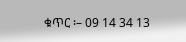ቁጥር ፡– 09 14 34 13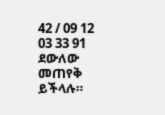42 / 09 12 03 33 91 ደውለው መጠየቅ ይችላሉ።